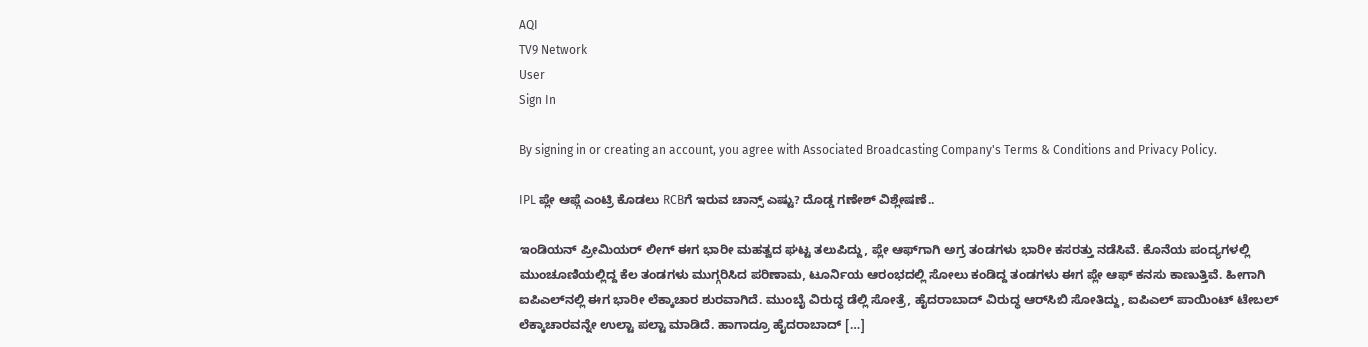AQI
TV9 Network
User
Sign In

By signing in or creating an account, you agree with Associated Broadcasting Company's Terms & Conditions and Privacy Policy.

IPL ಪ್ಲೇ ಆಫ್ಗೆ ಎಂಟ್ರಿ ಕೊಡಲು RCBಗೆ ಇರುವ ಚಾನ್ಸ್ ಎಷ್ಟು? ದೊಡ್ಡ ಗಣೇಶ್ ವಿಶ್ಲೇಷಣೆ..

ಇಂಡಿಯನ್‌ ಪ್ರೀಮಿಯರ್‌ ಲೀಗ್‌ ಈಗ ಭಾರೀ ಮಹತ್ವದ ಘಟ್ಟ ತಲುಪಿದ್ದು, ಪ್ಲೇ ಆಫ್‌ಗಾಗಿ ಅಗ್ರ ತಂಡಗಳು ಭಾರೀ ಕಸರತ್ತು ನಡೆಸಿವೆ. ಕೊನೆಯ ಪಂದ್ಯಗಳಲ್ಲಿ ಮುಂಚೂಣಿಯಲ್ಲಿದ್ದ ಕೆಲ ತಂಡಗಳು ಮುಗ್ಗರಿಸಿದ ಪರಿಣಾಮ, ಟೂರ್ನಿಯ ಆರಂಭದಲ್ಲಿ ಸೋಲು ಕಂಡಿದ್ದ ತಂಡಗಳು ಈಗ ಪ್ಲೇ ಆಫ್‌ ಕನಸು ಕಾಣುತ್ತಿವೆ. ಹೀಗಾಗಿ ಐಪಿಎಲ್‌ನಲ್ಲಿ ಈಗ ಭಾರೀ ಲೆಕ್ಕಾಚಾರ ಶುರವಾಗಿದೆ. ಮುಂಬೈ ವಿರುದ್ಧ ಡೆಲ್ಲಿ ಸೋತ್ರೆ, ಹೈದರಾಬಾದ್ ವಿರುದ್ಧ ಆರ್‌ಸಿಬಿ ಸೋತಿದ್ದು, ಐಪಿಎಲ್ ಪಾಯಿಂಟ್ ಟೇಬಲ್ ಲೆಕ್ಕಾಚಾರವನ್ನೇ ಉಲ್ಟಾ ಪಲ್ಟಾ ಮಾಡಿದೆ. ಹಾಗಾದ್ರೂ ಹೈದರಾಬಾದ್ […]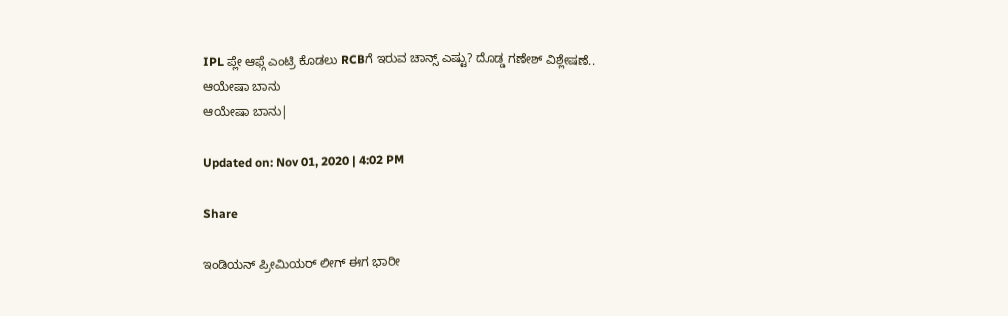IPL ಪ್ಲೇ ಆಫ್ಗೆ ಎಂಟ್ರಿ ಕೊಡಲು RCBಗೆ ಇರುವ ಚಾನ್ಸ್ ಎಷ್ಟು? ದೊಡ್ಡ ಗಣೇಶ್ ವಿಶ್ಲೇಷಣೆ..
ಆಯೇಷಾ ಬಾನು
ಆಯೇಷಾ ಬಾನು|

Updated on: Nov 01, 2020 | 4:02 PM

Share

ಇಂಡಿಯನ್‌ ಪ್ರೀಮಿಯರ್‌ ಲೀಗ್‌ ಈಗ ಭಾರೀ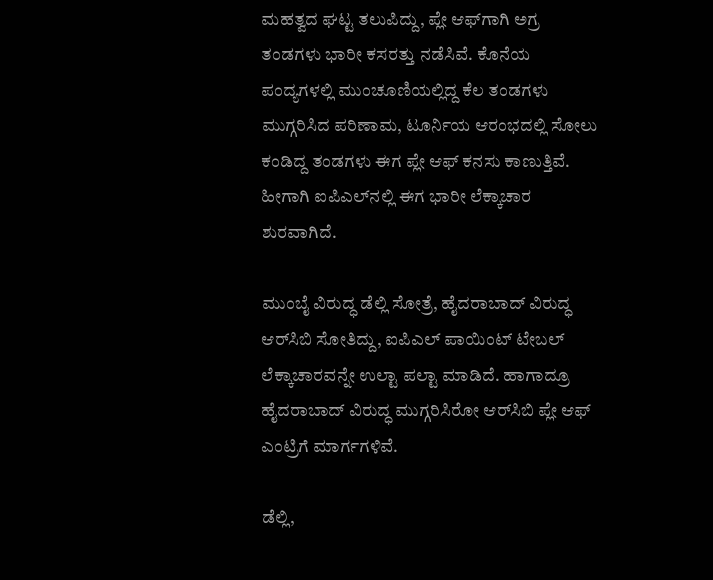ಮಹತ್ವದ ಘಟ್ಟ ತಲುಪಿದ್ದು, ಪ್ಲೇ ಆಫ್‌ಗಾಗಿ ಅಗ್ರ ತಂಡಗಳು ಭಾರೀ ಕಸರತ್ತು ನಡೆಸಿವೆ. ಕೊನೆಯ ಪಂದ್ಯಗಳಲ್ಲಿ ಮುಂಚೂಣಿಯಲ್ಲಿದ್ದ ಕೆಲ ತಂಡಗಳು ಮುಗ್ಗರಿಸಿದ ಪರಿಣಾಮ, ಟೂರ್ನಿಯ ಆರಂಭದಲ್ಲಿ ಸೋಲು ಕಂಡಿದ್ದ ತಂಡಗಳು ಈಗ ಪ್ಲೇ ಆಫ್‌ ಕನಸು ಕಾಣುತ್ತಿವೆ. ಹೀಗಾಗಿ ಐಪಿಎಲ್‌ನಲ್ಲಿ ಈಗ ಭಾರೀ ಲೆಕ್ಕಾಚಾರ ಶುರವಾಗಿದೆ.

ಮುಂಬೈ ವಿರುದ್ಧ ಡೆಲ್ಲಿ ಸೋತ್ರೆ, ಹೈದರಾಬಾದ್ ವಿರುದ್ಧ ಆರ್‌ಸಿಬಿ ಸೋತಿದ್ದು, ಐಪಿಎಲ್ ಪಾಯಿಂಟ್ ಟೇಬಲ್ ಲೆಕ್ಕಾಚಾರವನ್ನೇ ಉಲ್ಟಾ ಪಲ್ಟಾ ಮಾಡಿದೆ. ಹಾಗಾದ್ರೂ ಹೈದರಾಬಾದ್ ವಿರುದ್ಧ ಮುಗ್ಗರಿಸಿರೋ ಆರ್‌ಸಿಬಿ ಪ್ಲೇ ಆಫ್ ಎಂಟ್ರಿಗೆ ಮಾರ್ಗಗಳಿವೆ.

ಡೆಲ್ಲಿ,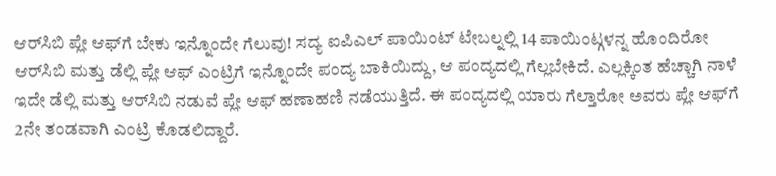ಆರ್‌ಸಿಬಿ ಪ್ಲೇ ಆಫ್‌ಗೆ ಬೇಕು ಇನ್ನೊಂದೇ ಗೆಲುವು! ಸದ್ಯ ಐಪಿಎಲ್ ಪಾಯಿಂಟ್ ಟೇಬಲ್ನಲ್ಲಿ 14 ಪಾಯಿಂಟ್ಗಳನ್ನ ಹೊಂದಿರೋ ಆರ್‌ಸಿಬಿ ಮತ್ತು ಡೆಲ್ಲಿ ಪ್ಲೇ ಆಫ್ ಎಂಟ್ರಿಗೆ ಇನ್ನೊಂದೇ ಪಂದ್ಯ ಬಾಕಿಯಿದ್ದು, ಆ ಪಂದ್ಯದಲ್ಲಿ ಗೆಲ್ಲಬೇಕಿದೆ. ಎಲ್ಲಕ್ಕಿಂತ ಹೆಚ್ಚಾಗಿ ನಾಳೆ ಇದೇ ಡೆಲ್ಲಿ ಮತ್ತು ಆರ್‌ಸಿಬಿ ನಡುವೆ ಪ್ಲೇ ಆಫ್ ಹಣಾಹಣಿ ನಡೆಯುತ್ತಿದೆ. ಈ ಪಂದ್ಯದಲ್ಲಿ ಯಾರು ಗೆಲ್ತಾರೋ ಅವರು ಪ್ಲೇ ಆಫ್‌ಗೆ 2ನೇ ತಂಡವಾಗಿ ಎಂಟ್ರಿ ಕೊಡಲಿದ್ದಾರೆ.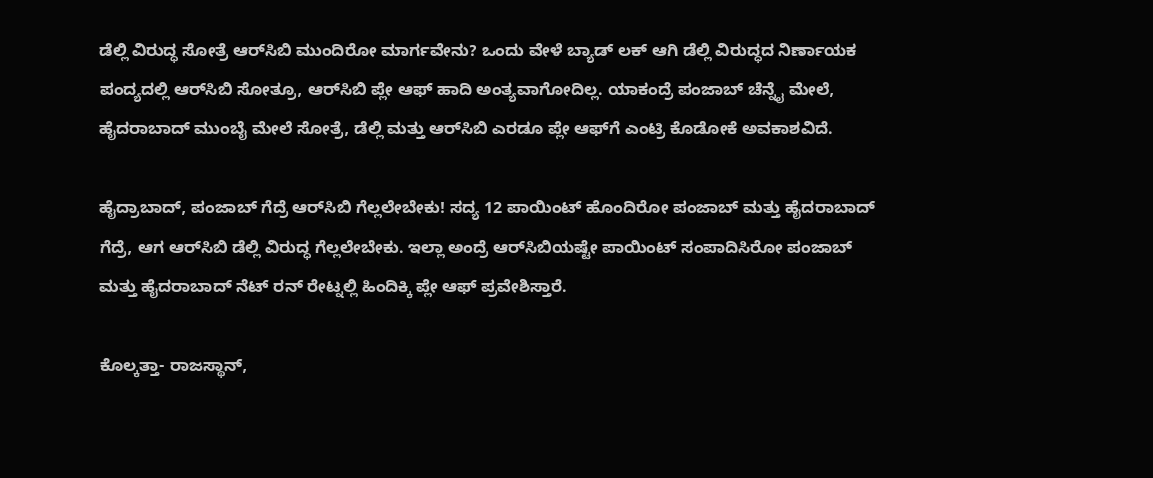ಡೆಲ್ಲಿ ವಿರುದ್ಧ ಸೋತ್ರೆ ಆರ್‌ಸಿಬಿ ಮುಂದಿರೋ ಮಾರ್ಗವೇನು? ಒಂದು ವೇಳೆ ಬ್ಯಾಡ್ ಲಕ್ ಆಗಿ ಡೆಲ್ಲಿ ವಿರುದ್ಧದ ನಿರ್ಣಾಯಕ ಪಂದ್ಯದಲ್ಲಿ ಆರ್‌ಸಿಬಿ ಸೋತ್ರೂ, ಆರ್‌ಸಿಬಿ ಪ್ಲೇ ಆಫ್ ಹಾದಿ ಅಂತ್ಯವಾಗೋದಿಲ್ಲ. ಯಾಕಂದ್ರೆ ಪಂಜಾಬ್ ಚೆನ್ನೈ ಮೇಲೆ, ಹೈದರಾಬಾದ್ ಮುಂಬೈ ಮೇಲೆ ಸೋತ್ರೆ, ಡೆಲ್ಲಿ ಮತ್ತು ಆರ್‌ಸಿಬಿ ಎರಡೂ ಪ್ಲೇ ಆಫ್‌ಗೆ ಎಂಟ್ರಿ ಕೊಡೋಕೆ ಅವಕಾಶವಿದೆ.

ಹೈದ್ರಾಬಾದ್, ಪಂಜಾಬ್ ಗೆದ್ರೆ ಆರ್‌ಸಿಬಿ ಗೆಲ್ಲಲೇಬೇಕು! ಸದ್ಯ 12 ಪಾಯಿಂಟ್ ಹೊಂದಿರೋ ಪಂಜಾಬ್ ಮತ್ತು ಹೈದರಾಬಾದ್ ಗೆದ್ರೆ, ಆಗ ಆರ್‌ಸಿಬಿ ಡೆಲ್ಲಿ ವಿರುದ್ಧ ಗೆಲ್ಲಲೇಬೇಕು. ಇಲ್ಲಾ ಅಂದ್ರೆ ಆರ್‌ಸಿಬಿಯಷ್ಟೇ ಪಾಯಿಂಟ್ ಸಂಪಾದಿಸಿರೋ ಪಂಜಾಬ್ ಮತ್ತು ಹೈದರಾಬಾದ್ ನೆಟ್ ರನ್ ರೇಟ್ನಲ್ಲಿ ಹಿಂದಿಕ್ಕಿ ಪ್ಲೇ ಆಫ್ ಪ್ರವೇಶಿಸ್ತಾರೆ.

ಕೊಲ್ಕತ್ತಾ- ರಾಜಸ್ಥಾನ್,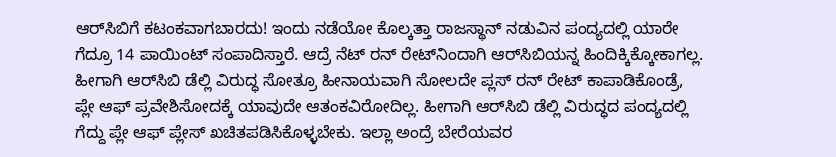ಆರ್‌ಸಿಬಿಗೆ ಕಟಂಕವಾಗಬಾರದು! ಇಂದು ನಡೆಯೋ ಕೊಲ್ಕತ್ತಾ ರಾಜಸ್ಥಾನ್ ನಡುವಿನ ಪಂದ್ಯದಲ್ಲಿ ಯಾರೇ ಗೆದ್ರೂ 14 ಪಾಯಿಂಟ್ ಸಂಪಾದಿಸ್ತಾರೆ. ಆದ್ರೆ ನೆಟ್ ರನ್‌ ರೇಟ್‌ನಿಂದಾಗಿ ಆರ್‌ಸಿಬಿಯನ್ನ ಹಿಂದಿಕ್ಕಿಕ್ಕೋಕಾಗಲ್ಲ. ಹೀಗಾಗಿ ಆರ್‌ಸಿಬಿ ಡೆಲ್ಲಿ ವಿರುದ್ಧ ಸೋತ್ರೂ ಹೀನಾಯವಾಗಿ ಸೋಲದೇ ಪ್ಲಸ್ ರನ್ ರೇಟ್ ಕಾಪಾಡಿಕೊಂಡ್ರೆ, ಪ್ಲೇ ಆಫ್ ಪ್ರವೇಶಿಸೋದಕ್ಕೆ ಯಾವುದೇ ಆತಂಕವಿರೋದಿಲ್ಲ. ಹೀಗಾಗಿ ಆರ್‌ಸಿಬಿ ಡೆಲ್ಲಿ ವಿರುದ್ಧದ ಪಂದ್ಯದಲ್ಲಿ ಗೆದ್ದು ಪ್ಲೇ ಆಫ್ ಪ್ಲೇಸ್ ಖಚಿತಪಡಿಸಿಕೊಳ್ಳಬೇಕು. ಇಲ್ಲಾ ಅಂದ್ರೆ ಬೇರೆಯವರ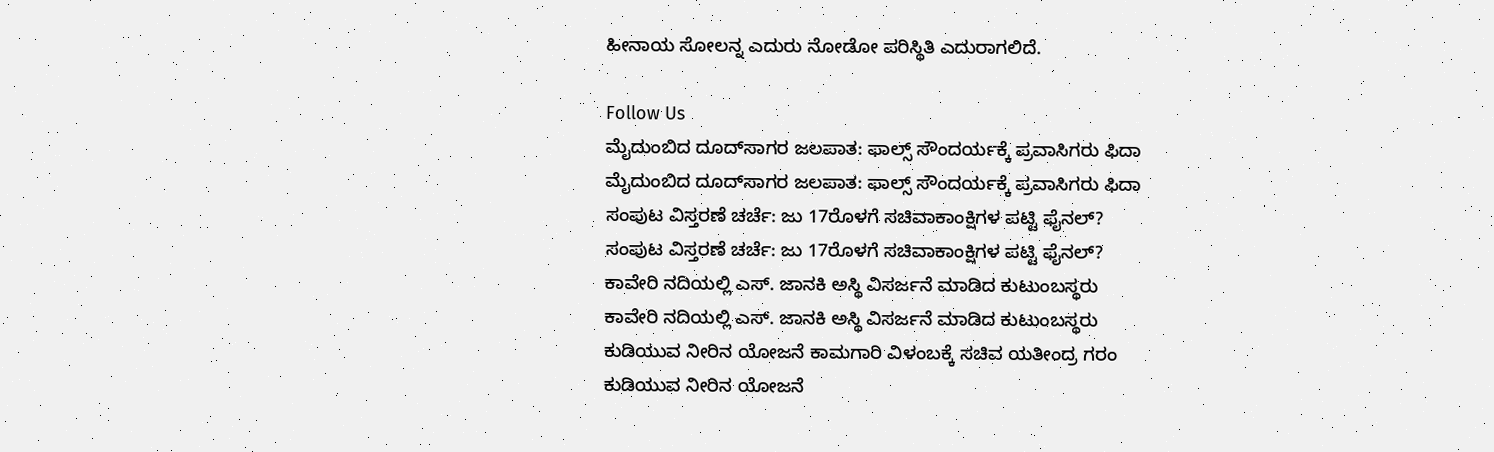ಹೀನಾಯ ಸೋಲನ್ನ ಎದುರು ನೋಡೋ ಪರಿಸ್ಥಿತಿ ಎದುರಾಗಲಿದೆ.

Follow Us
ಮೈದುಂಬಿದ ದೂದ್‌ಸಾಗರ ಜಲಪಾತ: ಫಾಲ್ಸ್ ಸೌಂದರ್ಯಕ್ಕೆ ಪ್ರವಾಸಿಗರು ಫಿದಾ
ಮೈದುಂಬಿದ ದೂದ್‌ಸಾಗರ ಜಲಪಾತ: ಫಾಲ್ಸ್ ಸೌಂದರ್ಯಕ್ಕೆ ಪ್ರವಾಸಿಗರು ಫಿದಾ
ಸಂಪುಟ ವಿಸ್ತರಣೆ ಚರ್ಚೆ: ಜು 17ರೊಳಗೆ ಸಚಿವಾಕಾಂಕ್ಷಿಗಳ ಪಟ್ಟಿ ಫೈನಲ್?
ಸಂಪುಟ ವಿಸ್ತರಣೆ ಚರ್ಚೆ: ಜು 17ರೊಳಗೆ ಸಚಿವಾಕಾಂಕ್ಷಿಗಳ ಪಟ್ಟಿ ಫೈನಲ್?
ಕಾವೇರಿ ನದಿಯಲ್ಲಿ ಎಸ್. ಜಾನಕಿ ಅಸ್ಥಿ ವಿಸರ್ಜನೆ ಮಾಡಿದ ಕುಟುಂಬಸ್ಥರು
ಕಾವೇರಿ ನದಿಯಲ್ಲಿ ಎಸ್. ಜಾನಕಿ ಅಸ್ಥಿ ವಿಸರ್ಜನೆ ಮಾಡಿದ ಕುಟುಂಬಸ್ಥರು
ಕುಡಿಯುವ ನೀರಿನ ಯೋಜನೆ ಕಾಮಗಾರಿ ವಿಳಂಬಕ್ಕೆ ಸಚಿವ ಯತೀಂದ್ರ ಗರಂ
ಕುಡಿಯುವ ನೀರಿನ ಯೋಜನೆ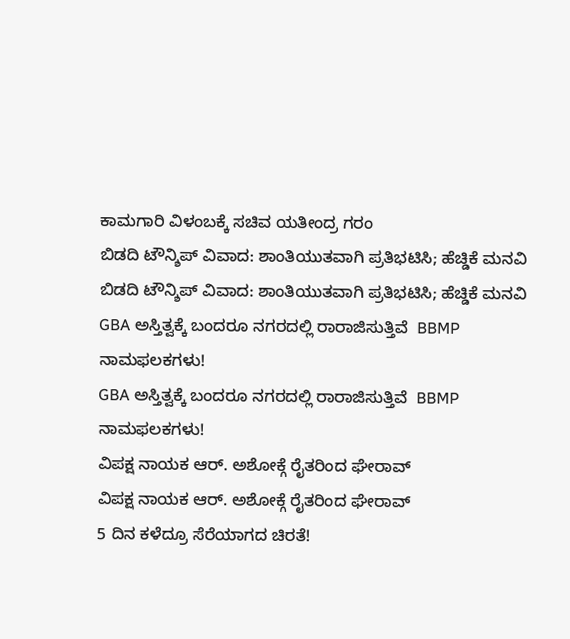ಕಾಮಗಾರಿ ವಿಳಂಬಕ್ಕೆ ಸಚಿವ ಯತೀಂದ್ರ ಗರಂ
ಬಿಡದಿ ಟೌನ್ಶಿಪ್ ವಿವಾದ: ಶಾಂತಿಯುತವಾಗಿ ಪ್ರತಿಭಟಿಸಿ; ಹೆಚ್ಡಿಕೆ ಮನವಿ
ಬಿಡದಿ ಟೌನ್ಶಿಪ್ ವಿವಾದ: ಶಾಂತಿಯುತವಾಗಿ ಪ್ರತಿಭಟಿಸಿ; ಹೆಚ್ಡಿಕೆ ಮನವಿ
GBA ಅಸ್ತಿತ್ವಕ್ಕೆ ಬಂದರೂ ನಗರದಲ್ಲಿ ರಾರಾಜಿಸುತ್ತಿವೆ  BBMP ನಾಮಫಲಕಗಳು!
GBA ಅಸ್ತಿತ್ವಕ್ಕೆ ಬಂದರೂ ನಗರದಲ್ಲಿ ರಾರಾಜಿಸುತ್ತಿವೆ  BBMP ನಾಮಫಲಕಗಳು!
ವಿಪಕ್ಷ ನಾಯಕ ಆರ್. ಅಶೋಕ್ಗೆ ರೈತರಿಂದ ಘೇರಾವ್
ವಿಪಕ್ಷ ನಾಯಕ ಆರ್. ಅಶೋಕ್ಗೆ ರೈತರಿಂದ ಘೇರಾವ್
5 ದಿನ ಕಳೆದ್ರೂ ಸೆರೆಯಾಗದ ಚಿರತೆ!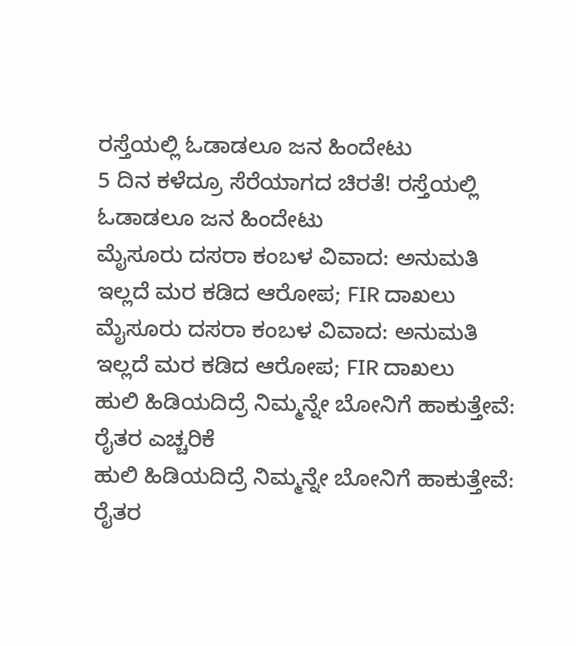ರಸ್ತೆಯಲ್ಲಿ ಓಡಾಡಲೂ ಜನ ಹಿಂದೇಟು
5 ದಿನ ಕಳೆದ್ರೂ ಸೆರೆಯಾಗದ ಚಿರತೆ! ರಸ್ತೆಯಲ್ಲಿ ಓಡಾಡಲೂ ಜನ ಹಿಂದೇಟು
ಮೈಸೂರು ದಸರಾ ಕಂಬಳ ವಿವಾದ: ಅನುಮತಿ ಇಲ್ಲದೆ ಮರ‌ ಕಡಿದ ಆರೋಪ; FIR ದಾಖಲು
ಮೈಸೂರು ದಸರಾ ಕಂಬಳ ವಿವಾದ: ಅನುಮತಿ ಇಲ್ಲದೆ ಮರ‌ ಕಡಿದ ಆರೋಪ; FIR ದಾಖಲು
ಹುಲಿ ಹಿಡಿಯದಿದ್ರೆ ನಿಮ್ಮನ್ನೇ ಬೋನಿಗೆ ಹಾಕುತ್ತೇವೆ: ರೈತರ ಎಚ್ಚರಿಕೆ
ಹುಲಿ ಹಿಡಿಯದಿದ್ರೆ ನಿಮ್ಮನ್ನೇ ಬೋನಿಗೆ ಹಾಕುತ್ತೇವೆ: ರೈತರ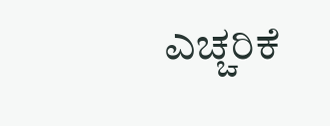ಎಚ್ಚರಿಕೆ